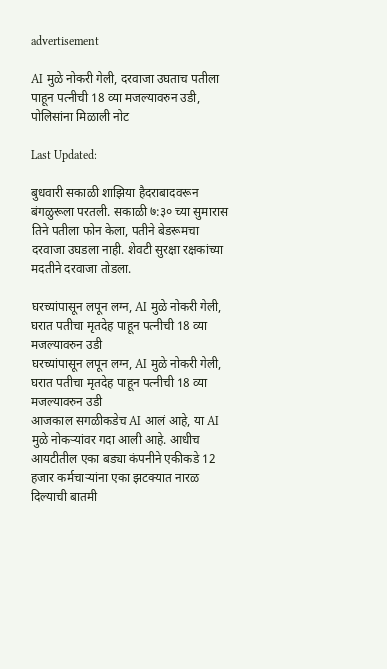advertisement

AI मुळे नोकरी गेली, दरवाजा उघताच पतीला पाहून पत्नीची 18 व्या मजल्यावरुन उडी, पोलिसांना मिळाली नोट

Last Updated:

बुधवारी सकाळी शाझिया हैदराबादवरून बंगळुरूला परतली. सकाळी ७:३० च्या सुमारास तिने पतीला फोन केला, पतीने बेडरूमचा दरवाजा उघडला नाही. शेवटी सुरक्षा रक्षकांच्या मदतीने दरवाजा तोडला.

घरच्यांपासून लपून लग्न, AI मुळे नोकरी गेली, घरात पतीचा मृतदेह पाहून पत्नीची 18 व्या मजल्यावरुन उडी
घरच्यांपासून लपून लग्न, AI मुळे नोकरी गेली, घरात पतीचा मृतदेह पाहून पत्नीची 18 व्या मजल्यावरुन उडी
आजकाल सगळीकडेच AI आलं आहे, या AI मुळे नोकऱ्यांवर गदा आली आहे. आधीच आयटीतील एका बड्या कंपनीने एकीकडे 12 हजार कर्मचाऱ्यांना एका झटक्यात नारळ दिल्याची बातमी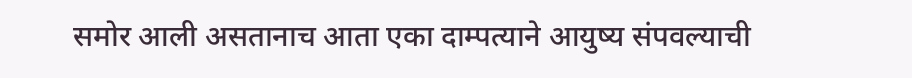समोर आली असतानाच आता एका दाम्पत्याने आयुष्य संपवल्याची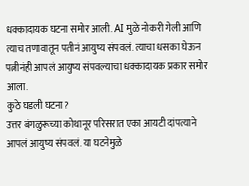धक्कादायक घटना समोर आली. AI मुळे नोकरी गेली आणि त्याच तणावातून पतीनं आयुष्य संपवलं. त्याचा धसका घेऊन पत्नीनंही आपलं आयुष्य संपवल्याचा धक्कादायक प्रकार समोर आला.
कुठे घडली घटना?
उत्तर बंगळुरूच्या कोथानूर परिसरात एका आयटी दांपत्याने आपलं आयुष्य संपवलं. या घटनेमुळे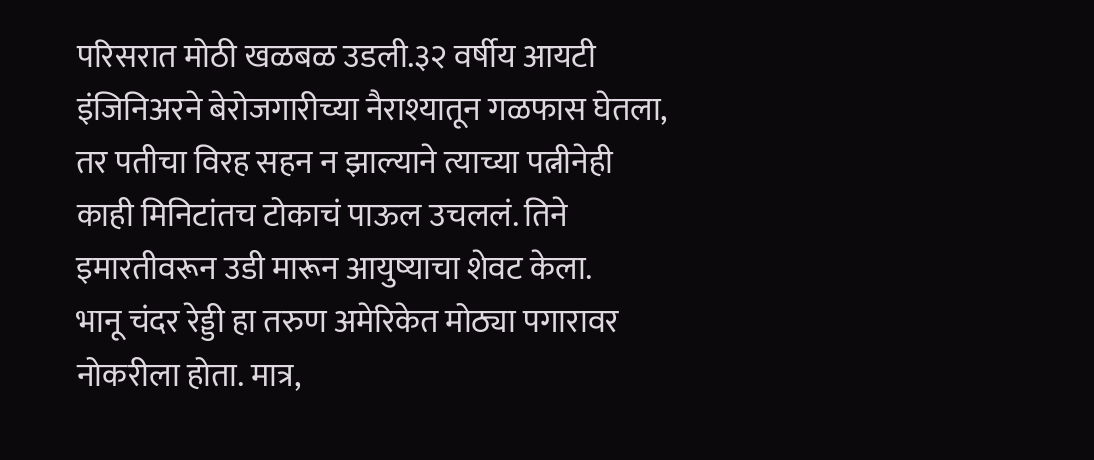परिसरात मोठी खळबळ उडली.३२ वर्षीय आयटी इंजिनिअरने बेरोजगारीच्या नैराश्यातून गळफास घेतला, तर पतीचा विरह सहन न झाल्याने त्याच्या पत्नीनेही काही मिनिटांतच टोकाचं पाऊल उचललं. तिने इमारतीवरून उडी मारून आयुष्याचा शेवट केला.
भानू चंदर रेड्डी हा तरुण अमेरिकेत मोठ्या पगारावर नोकरीला होता. मात्र,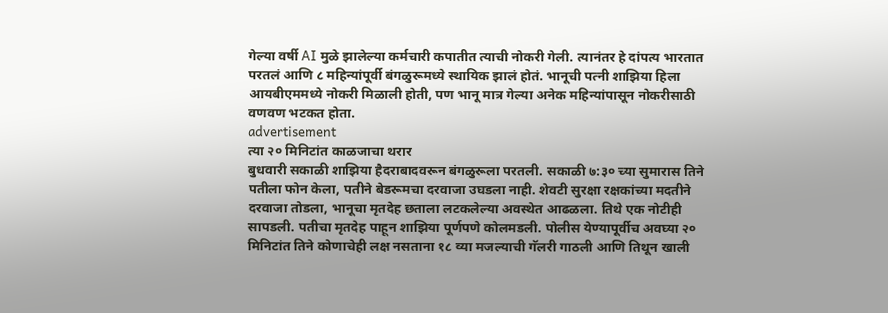गेल्या वर्षी AI मुळे झालेल्या कर्मचारी कपातीत त्याची नोकरी गेली. त्यानंतर हे दांपत्य भारतात परतलं आणि ८ महिन्यांपूर्वी बंगळुरूमध्ये स्थायिक झालं होतं. भानूची पत्नी शाझिया हिला आयबीएममध्ये नोकरी मिळाली होती, पण भानू मात्र गेल्या अनेक महिन्यांपासून नोकरीसाठी वणवण भटकत होता.
advertisement
त्या २० मिनिटांत काळजाचा थरार
बुधवारी सकाळी शाझिया हैदराबादवरून बंगळुरूला परतली. सकाळी ७:३० च्या सुमारास तिने पतीला फोन केला, पतीने बेडरूमचा दरवाजा उघडला नाही. शेवटी सुरक्षा रक्षकांच्या मदतीने दरवाजा तोडला, भानूचा मृतदेह छताला लटकलेल्या अवस्थेत आढळला. तिथे एक नोटीही सापडली. पतीचा मृतदेह पाहून शाझिया पूर्णपणे कोलमडली. पोलीस येण्यापूर्वीच अवघ्या २० मिनिटांत तिने कोणाचेही लक्ष नसताना १८ व्या मजल्याची गॅलरी गाठली आणि तिथून खाली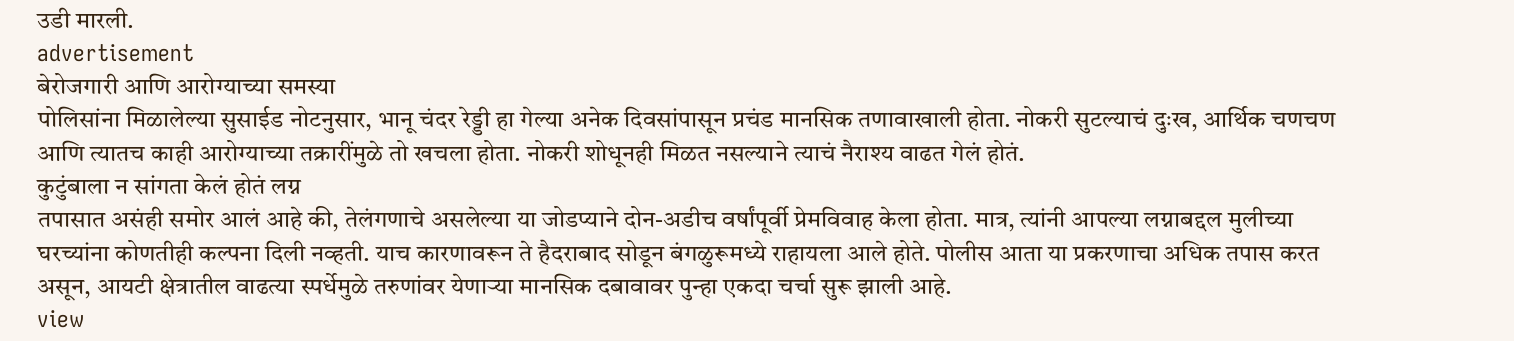उडी मारली.
advertisement
बेरोजगारी आणि आरोग्याच्या समस्या
पोलिसांना मिळालेल्या सुसाईड नोटनुसार, भानू चंदर रेड्डी हा गेल्या अनेक दिवसांपासून प्रचंड मानसिक तणावाखाली होता. नोकरी सुटल्याचं दुःख, आर्थिक चणचण आणि त्यातच काही आरोग्याच्या तक्रारींमुळे तो खचला होता. नोकरी शोधूनही मिळत नसल्याने त्याचं नैराश्य वाढत गेलं होतं.
कुटुंबाला न सांगता केलं होतं लग्न
तपासात असंही समोर आलं आहे की, तेलंगणाचे असलेल्या या जोडप्याने दोन-अडीच वर्षांपूर्वी प्रेमविवाह केला होता. मात्र, त्यांनी आपल्या लग्नाबद्दल मुलीच्या घरच्यांना कोणतीही कल्पना दिली नव्हती. याच कारणावरून ते हैदराबाद सोडून बंगळुरूमध्ये राहायला आले होते. पोलीस आता या प्रकरणाचा अधिक तपास करत असून, आयटी क्षेत्रातील वाढत्या स्पर्धेमुळे तरुणांवर येणाऱ्या मानसिक दबावावर पुन्हा एकदा चर्चा सुरू झाली आहे.
view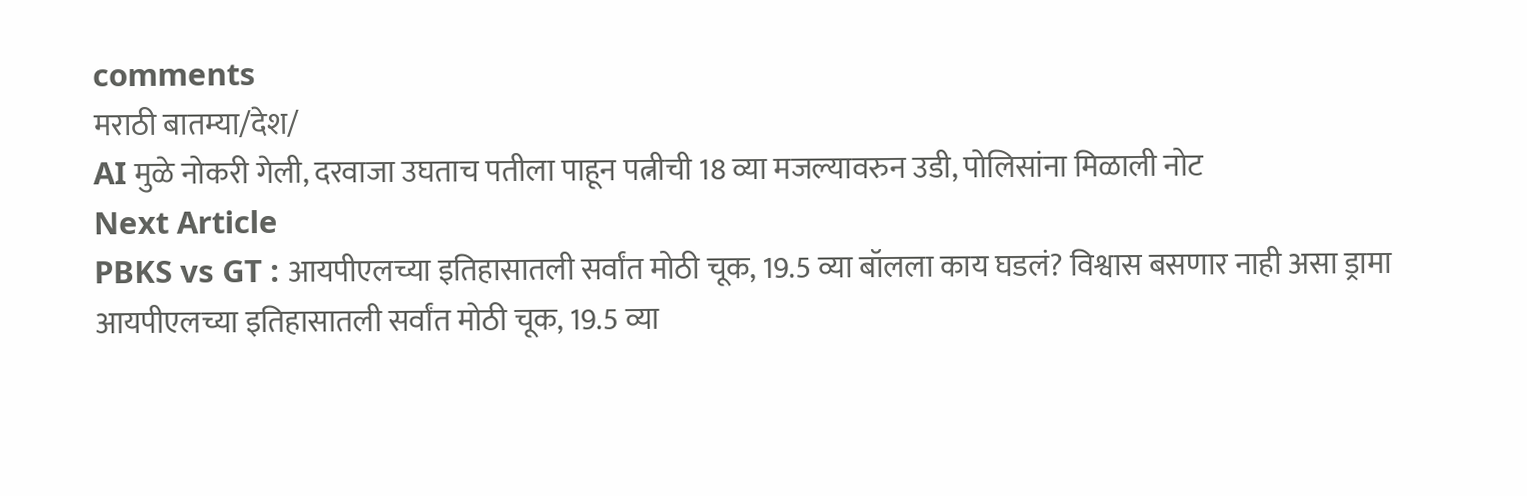comments
मराठी बातम्या/देश/
AI मुळे नोकरी गेली, दरवाजा उघताच पतीला पाहून पत्नीची 18 व्या मजल्यावरुन उडी, पोलिसांना मिळाली नोट
Next Article
PBKS vs GT : आयपीएलच्या इतिहासातली सर्वांत मोठी चूक, 19.5 व्या बॉलला काय घडलं? विश्वास बसणार नाही असा ड्रामा
आयपीएलच्या इतिहासातली सर्वांत मोठी चूक, 19.5 व्या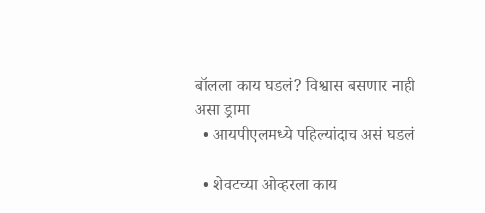बॉलला काय घडलं? विश्वास बसणार नाही असा ड्रामा
  • आयपीएलमध्ये पहिल्यांदाच असं घडलं

  • शेवटच्या ओव्हरला काय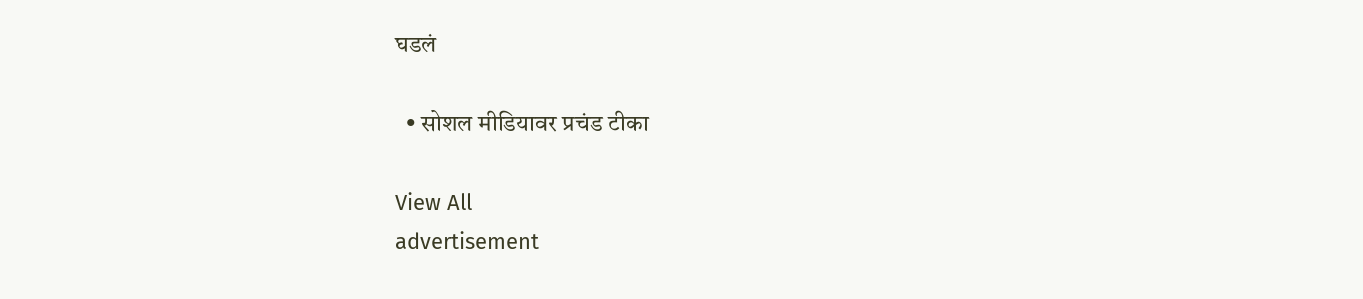घडलं

  • सोशल मीडियावर प्रचंड टीका

View All
advertisement